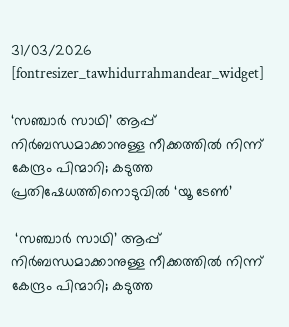31/03/2026
[fontresizer_tawhidurrahmandear_widget]

‘സഞ്ചാര്‍ സാഥി’ ആപ്പ് നിര്‍ബന്ധമാക്കാനുള്ള നീക്കത്തില്‍ നിന്ന് കേന്ദ്രം പിന്മാറി; കടുത്ത പ്രതിഷേധത്തിനൊടുവില്‍ ‘യൂ ടേണ്‍’

 ‘സഞ്ചാര്‍ സാഥി’ ആപ്പ് നിര്‍ബന്ധമാക്കാനുള്ള നീക്കത്തില്‍ നിന്ന് കേന്ദ്രം പിന്മാറി; കടുത്ത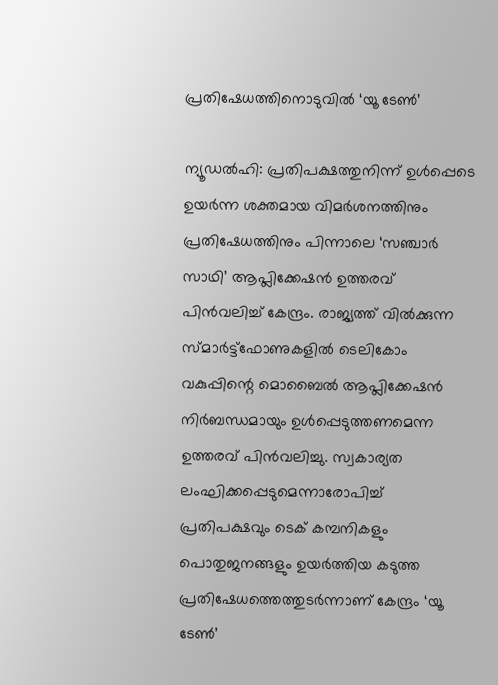പ്രതിഷേധത്തിനൊടുവില്‍ ‘യൂ ടേണ്‍’

ന്യൂഡല്‍ഹി: പ്രതിപക്ഷത്തുനിന്ന് ഉള്‍പ്പെടെ ഉയര്‍ന്ന ശക്തമായ വിമര്‍ശനത്തിനും പ്രതിഷേധത്തിനും പിന്നാലെ ‘സഞ്ചാര്‍ സാഥി’ ആപ്ലിക്കേഷന്‍ ഉത്തരവ് പിന്‍വലിച്ച് കേന്ദ്രം. രാജ്യത്ത് വില്‍ക്കുന്ന സ്മാര്‍ട്ട്‌ഫോണുകളില്‍ ടെലികോം വകുപ്പിന്റെ മൊബൈല്‍ ആപ്ലിക്കേഷന്‍ നിര്‍ബന്ധമായും ഉള്‍പ്പെടുത്തണമെന്ന ഉത്തരവ് പിന്‍വലിച്ചു. സ്വകാര്യത ലംഘിക്കപ്പെടുമെന്നാരോപിച്ച് പ്രതിപക്ഷവും ടെക് കമ്പനികളും പൊതുജനങ്ങളും ഉയര്‍ത്തിയ കടുത്ത പ്രതിഷേധത്തെത്തുടര്‍ന്നാണ് കേന്ദ്രം ‘യൂ ടേണ്‍’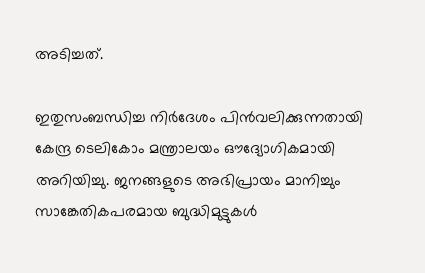അടിച്ചത്.

ഇതുസംബന്ധിച്ച നിര്‍ദേശം പിന്‍വലിക്കുന്നതായി കേന്ദ്ര ടെലികോം മന്ത്രാലയം ഔദ്യോഗികമായി അറിയിച്ചു. ജനങ്ങളുടെ അഭിപ്രായം മാനിച്ചും സാങ്കേതികപരമായ ബുദ്ധിമുട്ടുകള്‍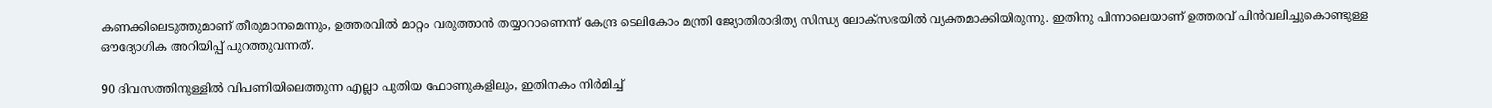കണക്കിലെടുത്തുമാണ് തീരുമാനമെന്നും, ഉത്തരവില്‍ മാറ്റം വരുത്താന്‍ തയ്യാറാണെന്ന് കേന്ദ്ര ടെലികോം മന്ത്രി ജ്യോതിരാദിത്യ സിന്ധ്യ ലോക്‌സഭയില്‍ വ്യക്തമാക്കിയിരുന്നു. ഇതിനു പിന്നാലെയാണ് ഉത്തരവ് പിന്‍വലിച്ചുകൊണ്ടുള്ള ഔദ്യോഗിക അറിയിപ്പ് പുറത്തുവന്നത്.

90 ദിവസത്തിനുള്ളില്‍ വിപണിയിലെത്തുന്ന എല്ലാ പുതിയ ഫോണുകളിലും, ഇതിനകം നിര്‍മിച്ച്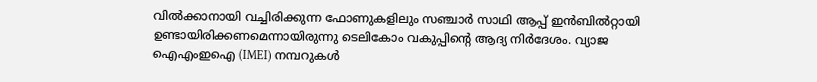വില്‍ക്കാനായി വച്ചിരിക്കുന്ന ഫോണുകളിലും സഞ്ചാര്‍ സാഥി ആപ്പ് ഇന്‍ബില്‍റ്റായി ഉണ്ടായിരിക്കണമെന്നായിരുന്നു ടെലികോം വകുപ്പിന്റെ ആദ്യ നിര്‍ദേശം. വ്യാജ ഐഎംഇഐ (IMEI) നമ്പറുകള്‍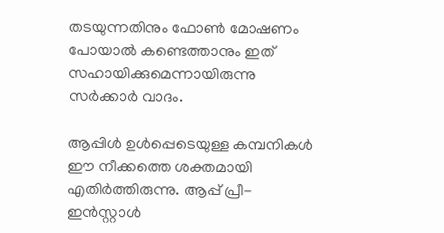തടയുന്നതിനും ഫോണ്‍ മോഷണം പോയാല്‍ കണ്ടെത്താനും ഇത് സഹായിക്കുമെന്നായിരുന്നു സര്‍ക്കാര്‍ വാദം.

ആപ്പിള്‍ ഉള്‍പ്പെടെയുള്ള കമ്പനികള്‍ ഈ നീക്കത്തെ ശക്തമായി എതിര്‍ത്തിരുന്നു. ആപ്പ് പ്രീ-ഇന്‍സ്റ്റാള്‍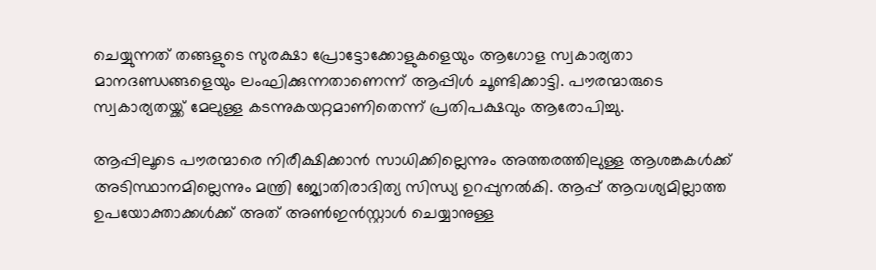ചെയ്യുന്നത് തങ്ങളുടെ സുരക്ഷാ പ്രോട്ടോക്കോളുകളെയും ആഗോള സ്വകാര്യതാ മാനദണ്ഡങ്ങളെയും ലംഘിക്കുന്നതാണെന്ന് ആപ്പിള്‍ ചൂണ്ടിക്കാട്ടി. പൗരന്മാരുടെ സ്വകാര്യതയ്ക്ക് മേലുള്ള കടന്നുകയറ്റമാണിതെന്ന് പ്രതിപക്ഷവും ആരോപിച്ചു.

ആപ്പിലൂടെ പൗരന്മാരെ നിരീക്ഷിക്കാന്‍ സാധിക്കില്ലെന്നും അത്തരത്തിലുള്ള ആശങ്കകള്‍ക്ക് അടിസ്ഥാനമില്ലെന്നും മന്ത്രി ജ്യോതിരാദിത്യ സിന്ധ്യ ഉറപ്പുനല്‍കി. ആപ്പ് ആവശ്യമില്ലാത്ത ഉപയോക്താക്കള്‍ക്ക് അത് അണ്‍ഇന്‍സ്റ്റാള്‍ ചെയ്യാനുള്ള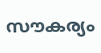സൗകര്യം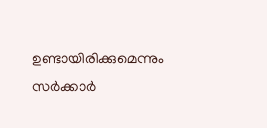ഉണ്ടായിരിക്കുമെന്നും സര്‍ക്കാര്‍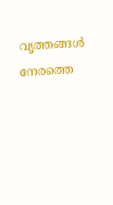വൃത്തങ്ങള്‍ നേരത്തെ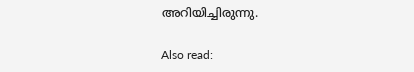അറിയിച്ചിരുന്നു.

Also read: